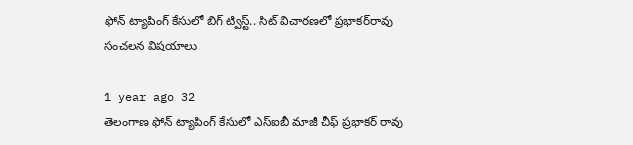ఫోన్‌ ట్యాపింగ్‌ కేసులో బిగ్ ట్విస్ట్.. సిట్‌ విచారణలో ప్రభాకర్‌రావు సంచలన విషయాలు

1 year ago 32
తెలంగాణ ఫోన్ ట్యాపింగ్ కేసులో ఎస్ఐబీ మాజీ చీఫ్ ప్రభాకర్ రావు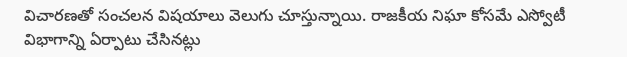విచారణతో సంచలన విషయాలు వెలుగు చూస్తున్నాయి. రాజకీయ నిఘా కోసమే ఎస్వోటీ విభాగాన్ని ఏర్పాటు చేసినట్లు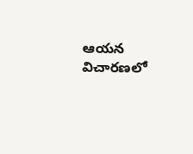ఆయన విచారణలో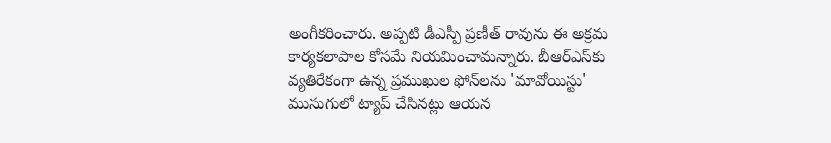అంగీకరించారు. అప్పటి డీఎస్పీ ప్రణీత్ రావును ఈ అక్రమ కార్యకలాపాల కోసమే నియమించామన్నారు. బీఆర్ఎస్‌కు వ్యతిరేకంగా ఉన్న ప్రముఖుల ఫోన్‌లను 'మావోయిస్టు' ముసుగులో ట్యాప్ చేసినట్లు ఆయన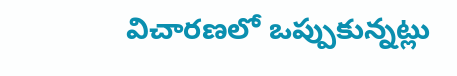విచారణలో ఒప్పుకున్నట్లు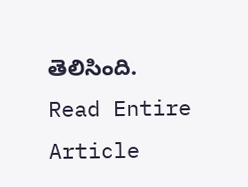తెలిసింది.
Read Entire Article